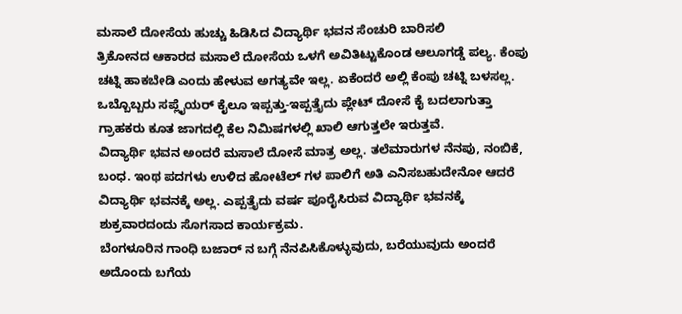ಮಸಾಲೆ ದೋಸೆಯ ಹುಚ್ಚು ಹಿಡಿಸಿದ ವಿದ್ಯಾರ್ಥಿ ಭವನ ಸೆಂಚುರಿ ಬಾರಿಸಲಿ
ತ್ರಿಕೋನದ ಆಕಾರದ ಮಸಾಲೆ ದೋಸೆಯ ಒಳಗೆ ಅವಿತಿಟ್ಟುಕೊಂಡ ಆಲೂಗಡ್ಡೆ ಪಲ್ಯ. ಕೆಂಪು ಚಟ್ನಿ ಹಾಕಬೇಡಿ ಎಂದು ಹೇಳುವ ಅಗತ್ಯವೇ ಇಲ್ಲ. ಏಕೆಂದರೆ ಅಲ್ಲಿ ಕೆಂಪು ಚಟ್ನಿ ಬಳಸಲ್ಲ. ಒಬ್ಬೊಬ್ಬರು ಸಪ್ಲೈಯರ್ ಕೈಲೂ ಇಪ್ಪತ್ತು-ಇಪ್ಪತ್ತೈದು ಪ್ಲೇಟ್ ದೋಸೆ ಕೈ ಬದಲಾಗುತ್ತಾ ಗ್ರಾಹಕರು ಕೂತ ಜಾಗದಲ್ಲಿ ಕೆಲ ನಿಮಿಷಗಳಲ್ಲಿ ಖಾಲಿ ಆಗುತ್ತಲೇ ಇರುತ್ತವೆ.
ವಿದ್ಯಾರ್ಥಿ ಭವನ ಅಂದರೆ ಮಸಾಲೆ ದೋಸೆ ಮಾತ್ರ ಅಲ್ಲ. ತಲೆಮಾರುಗಳ ನೆನಪು, ನಂಬಿಕೆ, ಬಂಧ. ಇಂಥ ಪದಗಳು ಉಳಿದ ಹೋಟೆಲ್ ಗಳ ಪಾಲಿಗೆ ಅತಿ ಎನಿಸಬಹುದೇನೋ ಆದರೆ ವಿದ್ಯಾರ್ಥಿ ಭವನಕ್ಕೆ ಅಲ್ಲ. ಎಪ್ಪತ್ತೈದು ವರ್ಷ ಪೂರೈಸಿರುವ ವಿದ್ಯಾರ್ಥಿ ಭವನಕ್ಕೆ ಶುಕ್ರವಾರದಂದು ಸೊಗಸಾದ ಕಾರ್ಯಕ್ರಮ.
ಬೆಂಗಳೂರಿನ ಗಾಂಧಿ ಬಜಾರ್ ನ ಬಗ್ಗೆ ನೆನಪಿಸಿಕೊಳ್ಳುವುದು, ಬರೆಯುವುದು ಅಂದರೆ ಅದೊಂದು ಬಗೆಯ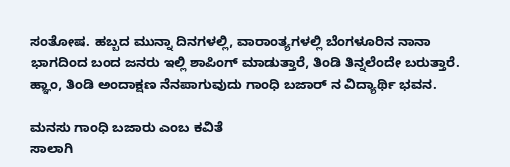ಸಂತೋಷ. ಹಬ್ಬದ ಮುನ್ನಾ ದಿನಗಳಲ್ಲಿ, ವಾರಾಂತ್ಯಗಳಲ್ಲಿ ಬೆಂಗಳೂರಿನ ನಾನಾ ಭಾಗದಿಂದ ಬಂದ ಜನರು ಇಲ್ಲಿ ಶಾಪಿಂಗ್ ಮಾಡುತ್ತಾರೆ, ತಿಂಡಿ ತಿನ್ನಲೆಂದೇ ಬರುತ್ತಾರೆ. ಹ್ಞಾಂ, ತಿಂಡಿ ಅಂದಾಕ್ಷಣ ನೆನಪಾಗುವುದು ಗಾಂಧಿ ಬಜಾರ್ ನ ವಿದ್ಯಾರ್ಥಿ ಭವನ.

ಮನಸು ಗಾಂಧಿ ಬಜಾರು ಎಂಬ ಕವಿತೆ
ಸಾಲಾಗಿ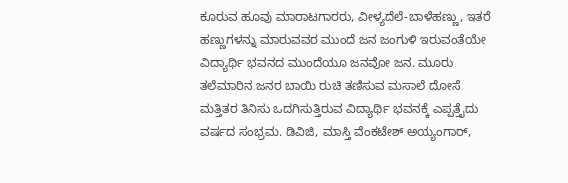ಕೂರುವ ಹೂವು ಮಾರಾಟಗಾರರು, ವೀಳ್ಯದೆಲೆ-ಬಾಳೆಹಣ್ಣು, ಇತರೆ ಹಣ್ಣುಗಳನ್ನು ಮಾರುವವರ ಮುಂದೆ ಜನ ಜಂಗುಳಿ ಇರುವಂತೆಯೇ ವಿದ್ಯಾರ್ಥಿ ಭವನದ ಮುಂದೆಯೂ ಜನವೋ ಜನ. ಮೂರು ತಲೆಮಾರಿನ ಜನರ ಬಾಯಿ ರುಚಿ ತಣಿಸುವ ಮಸಾಲೆ ದೋಸೆ ಮತ್ತಿತರ ತಿನಿಸು ಒದಗಿಸುತ್ತಿರುವ ವಿದ್ಯಾರ್ಥಿ ಭವನಕ್ಕೆ ಎಪ್ಪತ್ತೈದು ವರ್ಷದ ಸಂಭ್ರಮ. ಡಿವಿಜಿ, ಮಾಸ್ತಿ ವೆಂಕಟೇಶ್ ಅಯ್ಯಂಗಾರ್,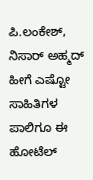ಪಿ.ಲಂಕೇಶ್, ನಿಸಾರ್ ಅಹ್ಮದ್ ಹೀಗೆ ಎಷ್ಟೋ ಸಾಹಿತಿಗಳ ಪಾಲಿಗೂ ಈ ಹೋಟೆಲ್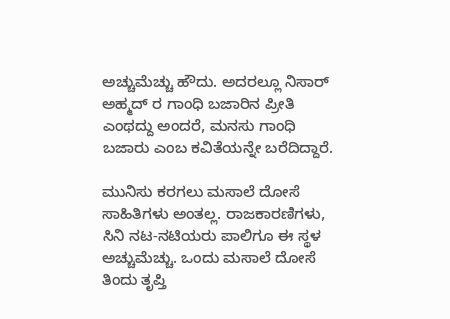ಅಚ್ಚುಮೆಚ್ಚು ಹೌದು. ಅದರಲ್ಲೂ ನಿಸಾರ್ ಅಹ್ಮದ್ ರ ಗಾಂಧಿ ಬಜಾರಿನ ಪ್ರೀತಿ ಎಂಥದ್ದು ಅಂದರೆ, ಮನಸು ಗಾಂಧಿ ಬಜಾರು ಎಂಬ ಕವಿತೆಯನ್ನೇ ಬರೆದಿದ್ದಾರೆ.

ಮುನಿಸು ಕರಗಲು ಮಸಾಲೆ ದೋಸೆ
ಸಾಹಿತಿಗಳು ಅಂತಲ್ಲ. ರಾಜಕಾರಣಿಗಳು, ಸಿನಿ ನಟ-ನಟಿಯರು ಪಾಲಿಗೂ ಈ ಸ್ಥಳ ಅಚ್ಚುಮೆಚ್ಚು. ಒಂದು ಮಸಾಲೆ ದೋಸೆ ತಿಂದು ತೃಪ್ತಿ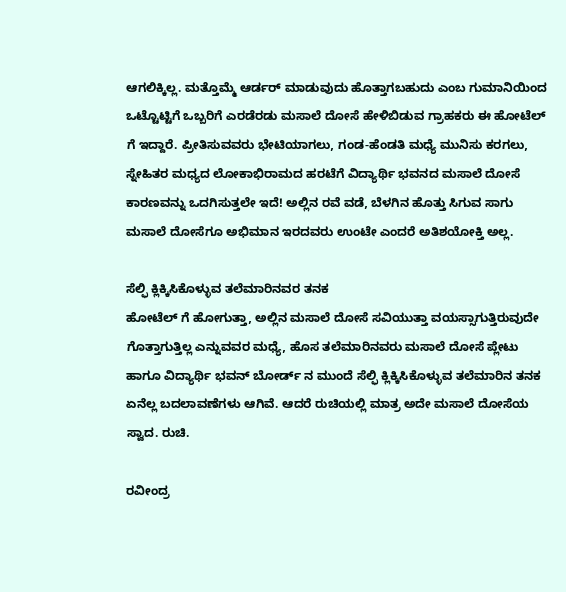ಆಗಲಿಕ್ಕಿಲ್ಲ. ಮತ್ತೊಮ್ಮೆ ಆರ್ಡರ್ ಮಾಡುವುದು ಹೊತ್ತಾಗಬಹುದು ಎಂಬ ಗುಮಾನಿಯಿಂದ ಒಟ್ಟೊಟ್ಟಿಗೆ ಒಬ್ಬರಿಗೆ ಎರಡೆರಡು ಮಸಾಲೆ ದೋಸೆ ಹೇಳಿಬಿಡುವ ಗ್ರಾಹಕರು ಈ ಹೋಟೆಲ್ ಗೆ ಇದ್ದಾರೆ. ಪ್ರೀತಿಸುವವರು ಭೇಟಿಯಾಗಲು, ಗಂಡ-ಹೆಂಡತಿ ಮಧ್ಯೆ ಮುನಿಸು ಕರಗಲು, ಸ್ನೇಹಿತರ ಮಧ್ಯದ ಲೋಕಾಭಿರಾಮದ ಹರಟೆಗೆ ವಿದ್ಯಾರ್ಥಿ ಭವನದ ಮಸಾಲೆ ದೋಸೆ ಕಾರಣವನ್ನು ಒದಗಿಸುತ್ತಲೇ ಇದೆ! ಅಲ್ಲಿನ ರವೆ ವಡೆ, ಬೆಳಗಿನ ಹೊತ್ತು ಸಿಗುವ ಸಾಗು ಮಸಾಲೆ ದೋಸೆಗೂ ಅಭಿಮಾನ ಇರದವರು ಉಂಟೇ ಎಂದರೆ ಅತಿಶಯೋಕ್ತಿ ಅಲ್ಲ.

ಸೆಲ್ಫಿ ಕ್ಲಿಕ್ಕಿಸಿಕೊಳ್ಳುವ ತಲೆಮಾರಿನವರ ತನಕ
ಹೋಟೆಲ್ ಗೆ ಹೋಗುತ್ತಾ, ಅಲ್ಲಿನ ಮಸಾಲೆ ದೋಸೆ ಸವಿಯುತ್ತಾ ವಯಸ್ಸಾಗುತ್ತಿರುವುದೇ ಗೊತ್ತಾಗುತ್ತಿಲ್ಲ ಎನ್ನುವವರ ಮಧ್ಯೆ, ಹೊಸ ತಲೆಮಾರಿನವರು ಮಸಾಲೆ ದೋಸೆ ಪ್ಲೇಟು ಹಾಗೂ ವಿದ್ಯಾರ್ಥಿ ಭವನ್ ಬೋರ್ಡ್ ನ ಮುಂದೆ ಸೆಲ್ಫಿ ಕ್ಲಿಕ್ಕಿಸಿಕೊಳ್ಳುವ ತಲೆಮಾರಿನ ತನಕ ಏನೆಲ್ಲ ಬದಲಾವಣೆಗಳು ಆಗಿವೆ. ಆದರೆ ರುಚಿಯಲ್ಲಿ ಮಾತ್ರ ಅದೇ ಮಸಾಲೆ ದೋಸೆಯ ಸ್ವಾದ. ರುಚಿ.

ರವೀಂದ್ರ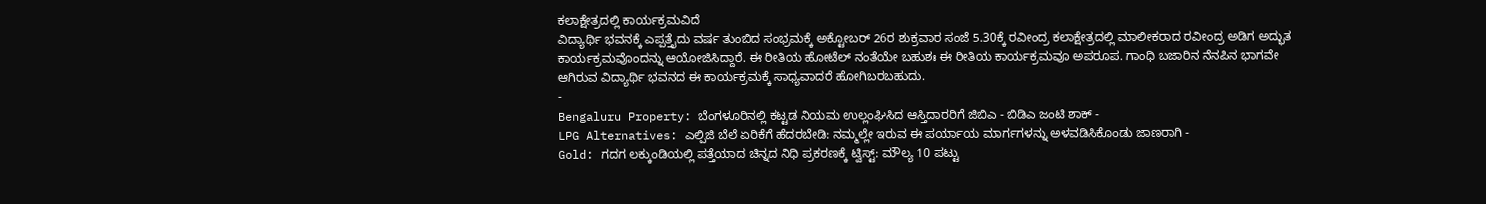ಕಲಾಕ್ಷೇತ್ರದಲ್ಲಿ ಕಾರ್ಯಕ್ರಮವಿದೆ
ವಿದ್ಯಾರ್ಥಿ ಭವನಕ್ಕೆ ಎಪ್ಪತ್ತೈದು ವರ್ಷ ತುಂಬಿದ ಸಂಭ್ರಮಕ್ಕೆ ಅಕ್ಟೋಬರ್ 26ರ ಶುಕ್ರವಾರ ಸಂಜೆ 5.30ಕ್ಕೆ ರವೀಂದ್ರ ಕಲಾಕ್ಷೇತ್ರದಲ್ಲಿ ಮಾಲೀಕರಾದ ರವೀಂದ್ರ ಅಡಿಗ ಅದ್ಭುತ ಕಾರ್ಯಕ್ರಮವೊಂದನ್ನು ಆಯೋಜಿಸಿದ್ದಾರೆ. ಈ ರೀತಿಯ ಹೋಟೆಲ್ ನಂತೆಯೇ ಬಹುಶಃ ಈ ರೀತಿಯ ಕಾರ್ಯಕ್ರಮವೂ ಅಪರೂಪ. ಗಾಂಧಿ ಬಜಾರಿನ ನೆನಪಿನ ಭಾಗವೇ ಆಗಿರುವ ವಿದ್ಯಾರ್ಥಿ ಭವನದ ಈ ಕಾರ್ಯಕ್ರಮಕ್ಕೆ ಸಾಧ್ಯವಾದರೆ ಹೋಗಿಬರಬಹುದು.
-
Bengaluru Property: ಬೆಂಗಳೂರಿನಲ್ಲಿ ಕಟ್ಟಡ ನಿಯಮ ಉಲ್ಲಂಘಿಸಿದ ಆಸ್ತಿದಾರರಿಗೆ ಜಿಬಿಎ - ಬಿಡಿಎ ಜಂಟಿ ಶಾಕ್ -
LPG Alternatives: ಎಲ್ಪಿಜಿ ಬೆಲೆ ಏರಿಕೆಗೆ ಹೆದರಬೇಡಿ: ನಮ್ಮಲ್ಲೇ ಇರುವ ಈ ಪರ್ಯಾಯ ಮಾರ್ಗಗಳನ್ನು ಅಳವಡಿಸಿಕೊಂಡು ಜಾಣರಾಗಿ -
Gold: ಗದಗ ಲಕ್ಕುಂಡಿಯಲ್ಲಿ ಪತ್ತೆಯಾದ ಚಿನ್ನದ ನಿಧಿ ಪ್ರಕರಣಕ್ಕೆ ಟ್ವಿಸ್ಟ್: ಮೌಲ್ಯ 10 ಪಟ್ಟು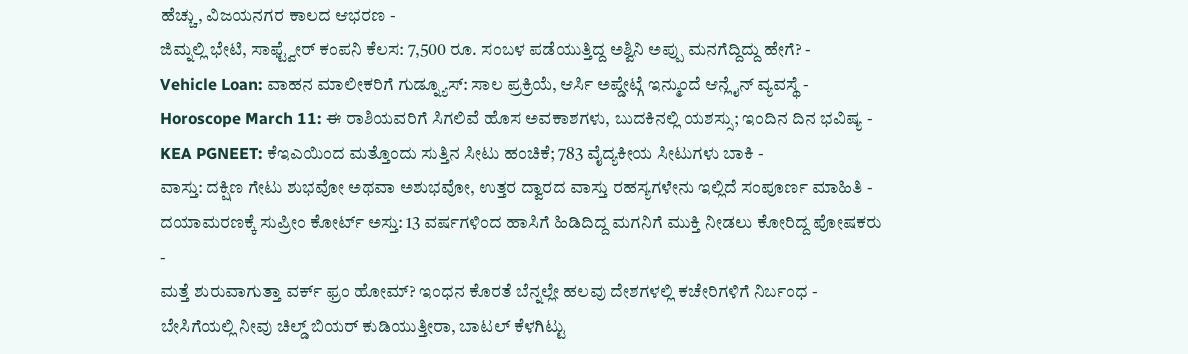ಹೆಚ್ಚು, ವಿಜಯನಗರ ಕಾಲದ ಆಭರಣ -
ಜಿಮ್ನಲ್ಲಿ ಭೇಟಿ, ಸಾಫ್ಟ್ವೇರ್ ಕಂಪನಿ ಕೆಲಸ: 7,500 ರೂ. ಸಂಬಳ ಪಡೆಯುತ್ತಿದ್ದ ಅಶ್ವಿನಿ ಅಪ್ಪು ಮನಗೆದ್ದಿದ್ದು ಹೇಗೆ? -
Vehicle Loan: ವಾಹನ ಮಾಲೀಕರಿಗೆ ಗುಡ್ನ್ಯೂಸ್: ಸಾಲ ಪ್ರಕ್ರಿಯೆ, ಆರ್ಸಿ ಅಪ್ಡೇಟ್ಗೆ ಇನ್ಮುಂದೆ ಆನ್ಲೈನ್ ವ್ಯವಸ್ಥೆ -
Horoscope March 11: ಈ ರಾಶಿಯವರಿಗೆ ಸಿಗಲಿವೆ ಹೊಸ ಅವಕಾಶಗಳು, ಬುದಕಿನಲ್ಲಿ ಯಶಸ್ಸು; ಇಂದಿನ ದಿನ ಭವಿಷ್ಯ -
KEA PGNEET: ಕೆಇಎಯಿಂದ ಮತ್ತೊಂದು ಸುತ್ತಿನ ಸೀಟು ಹಂಚಿಕೆ; 783 ವೈದ್ಯಕೀಯ ಸೀಟುಗಳು ಬಾಕಿ -
ವಾಸ್ತು: ದಕ್ಷಿಣ ಗೇಟು ಶುಭವೋ ಅಥವಾ ಅಶುಭವೋ, ಉತ್ತರ ದ್ವಾರದ ವಾಸ್ತು ರಹಸ್ಯಗಳೇನು ಇಲ್ಲಿದೆ ಸಂಪೂರ್ಣ ಮಾಹಿತಿ -
ದಯಾಮರಣಕ್ಕೆ ಸುಪ್ರೀಂ ಕೋರ್ಟ್ ಅಸ್ತು: 13 ವರ್ಷಗಳಿಂದ ಹಾಸಿಗೆ ಹಿಡಿದಿದ್ದ ಮಗನಿಗೆ ಮುಕ್ತಿ ನೀಡಲು ಕೋರಿದ್ದ ಪೋಷಕರು -
ಮತ್ತೆ ಶುರುವಾಗುತ್ತಾ ವರ್ಕ್ ಫ್ರಂ ಹೋಮ್? ಇಂಧನ ಕೊರತೆ ಬೆನ್ನಲ್ಲೇ ಹಲವು ದೇಶಗಳಲ್ಲಿ ಕಚೇರಿಗಳಿಗೆ ನಿರ್ಬಂಧ -
ಬೇಸಿಗೆಯಲ್ಲಿ ನೀವು ಚಿಲ್ಡ್ ಬಿಯರ್ ಕುಡಿಯುತ್ತೀರಾ, ಬಾಟಲ್ ಕೆಳಗಿಟ್ಟು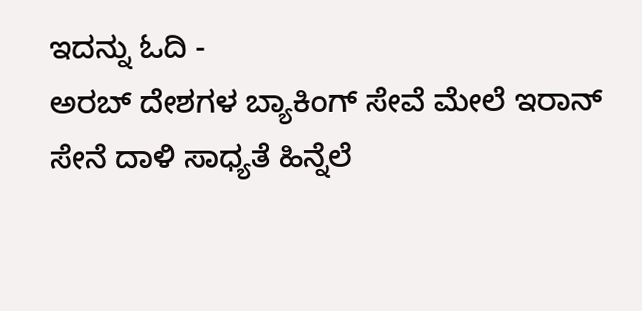ಇದನ್ನು ಓದಿ -
ಅರಬ್ ದೇಶಗಳ ಬ್ಯಾಕಿಂಗ್ ಸೇವೆ ಮೇಲೆ ಇರಾನ್ ಸೇನೆ ದಾಳಿ ಸಾಧ್ಯತೆ ಹಿನ್ನೆಲೆ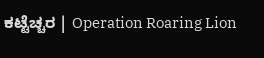ಕಟ್ಟೆಚ್ಚರ | Operation Roaring Lion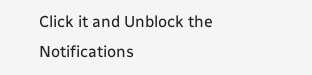Click it and Unblock the Notifications